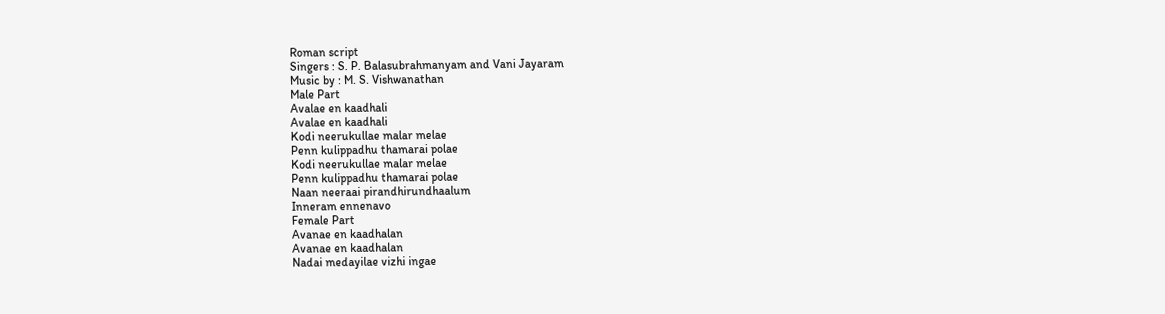Roman script
Singers : S. P. Balasubrahmanyam and Vani Jayaram
Music by : M. S. Vishwanathan
Male Part
Avalae en kaadhali
Avalae en kaadhali
Kodi neerukullae malar melae
Penn kulippadhu thamarai polae
Kodi neerukullae malar melae
Penn kulippadhu thamarai polae
Naan neeraai pirandhirundhaalum
Inneram ennenavo
Female Part
Avanae en kaadhalan
Avanae en kaadhalan
Nadai medayilae vizhi ingae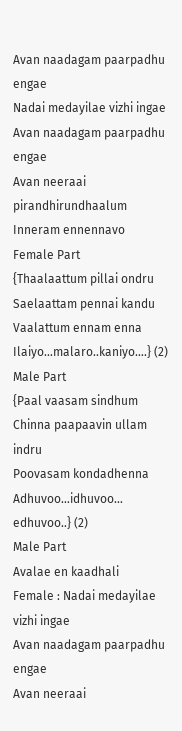Avan naadagam paarpadhu engae
Nadai medayilae vizhi ingae
Avan naadagam paarpadhu engae
Avan neeraai pirandhirundhaalum
Inneram ennennavo
Female Part
{Thaalaattum pillai ondru
Saelaattam pennai kandu
Vaalattum ennam enna
Ilaiyo…malaro..kaniyo….} (2)
Male Part
{Paal vaasam sindhum
Chinna paapaavin ullam indru
Poovasam kondadhenna
Adhuvoo…idhuvoo… edhuvoo..} (2)
Male Part
Avalae en kaadhali
Female : Nadai medayilae vizhi ingae
Avan naadagam paarpadhu engae
Avan neeraai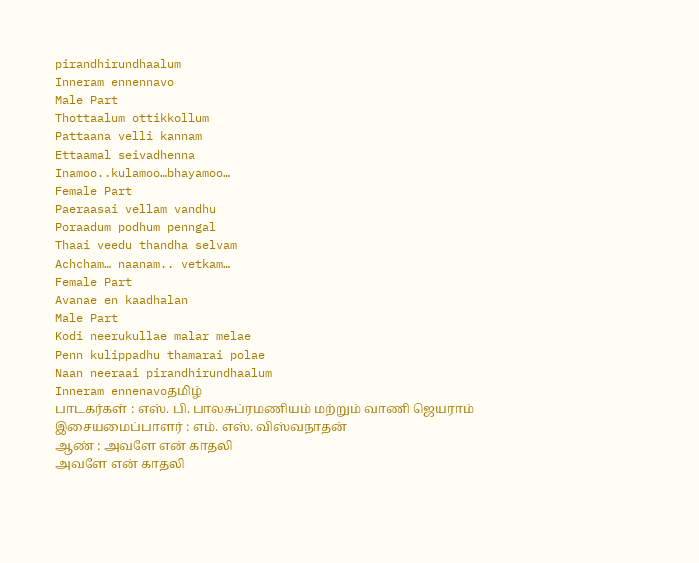pirandhirundhaalum
Inneram ennennavo
Male Part
Thottaalum ottikkollum
Pattaana velli kannam
Ettaamal seivadhenna
Inamoo..kulamoo…bhayamoo…
Female Part
Paeraasai vellam vandhu
Poraadum podhum penngal
Thaai veedu thandha selvam
Achcham… naanam.. vetkam…
Female Part
Avanae en kaadhalan
Male Part
Kodi neerukullae malar melae
Penn kulippadhu thamarai polae
Naan neeraai pirandhirundhaalum
Inneram ennenavoதமிழ்
பாடகர்கள் : எஸ். பி. பாலசுப்ரமணியம் மற்றும் வாணி ஜெயராம்
இசையமைப்பாளர் : எம். எஸ். விஸ்வநாதன்
ஆண் : அவளே என் காதலி
அவளே என் காதலி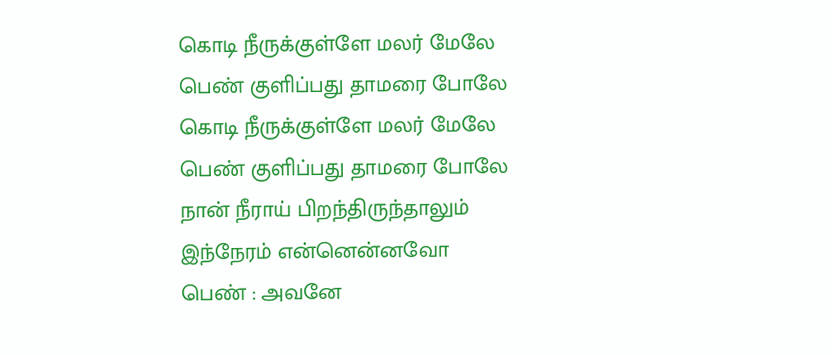கொடி நீருக்குள்ளே மலர் மேலே
பெண் குளிப்பது தாமரை போலே
கொடி நீருக்குள்ளே மலர் மேலே
பெண் குளிப்பது தாமரை போலே
நான் நீராய் பிறந்திருந்தாலும்
இந்நேரம் என்னென்னவோ
பெண் : அவனே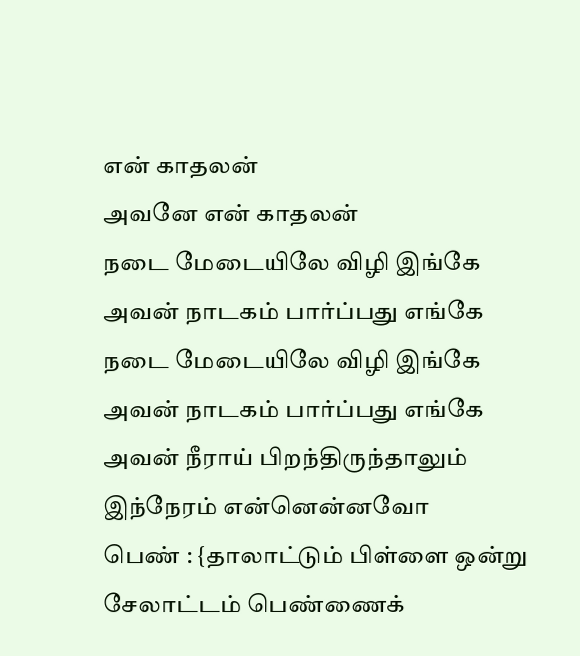என் காதலன்
அவனே என் காதலன்
நடை மேடையிலே விழி இங்கே
அவன் நாடகம் பார்ப்பது எங்கே
நடை மேடையிலே விழி இங்கே
அவன் நாடகம் பார்ப்பது எங்கே
அவன் நீராய் பிறந்திருந்தாலும்
இந்நேரம் என்னென்னவோ
பெண் : {தாலாட்டும் பிள்ளை ஒன்று
சேலாட்டம் பெண்ணைக்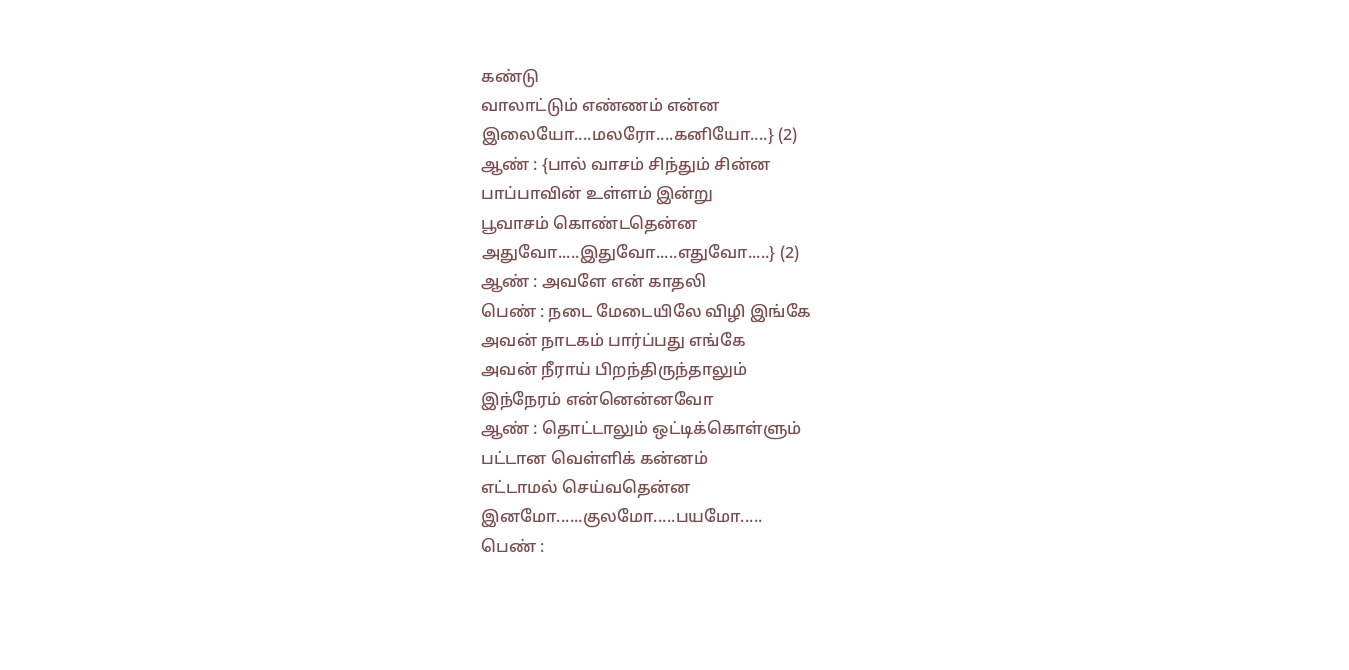கண்டு
வாலாட்டும் எண்ணம் என்ன
இலையோ....மலரோ....கனியோ....} (2)
ஆண் : {பால் வாசம் சிந்தும் சின்ன
பாப்பாவின் உள்ளம் இன்று
பூவாசம் கொண்டதென்ன
அதுவோ.....இதுவோ.....எதுவோ.....} (2)
ஆண் : அவளே என் காதலி
பெண் : நடை மேடையிலே விழி இங்கே
அவன் நாடகம் பார்ப்பது எங்கே
அவன் நீராய் பிறந்திருந்தாலும்
இந்நேரம் என்னென்னவோ
ஆண் : தொட்டாலும் ஒட்டிக்கொள்ளும்
பட்டான வெள்ளிக் கன்னம்
எட்டாமல் செய்வதென்ன
இனமோ......குலமோ.....பயமோ.....
பெண் :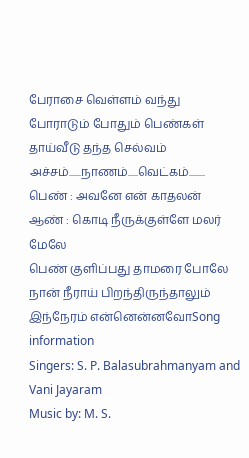பேராசை வெள்ளம் வந்து
போராடும் போதும் பெண்கள்
தாய்வீடு தந்த செல்வம்
அச்சம்......நாணம்.....வெட்கம்........
பெண் : அவனே என் காதலன்
ஆண் : கொடி நீருக்குள்ளே மலர் மேலே
பெண் குளிப்பது தாமரை போலே
நான் நீராய் பிறந்திருந்தாலும்
இந்நேரம் என்னென்னவோSong information
Singers: S. P. Balasubrahmanyam and Vani Jayaram
Music by: M. S.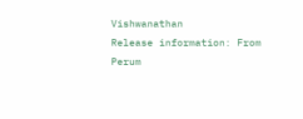Vishwanathan
Release information: From Perum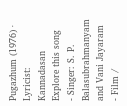Pugazhum (1976) · Lyricist: Kannadasan
Explore this song
- Singer: S. P. Balasubrahmanyam and Vani Jayaram
- Film /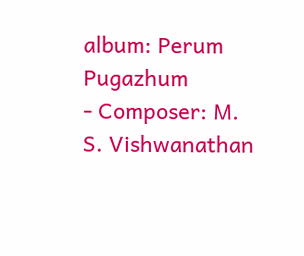album: Perum Pugazhum
- Composer: M. S. Vishwanathan